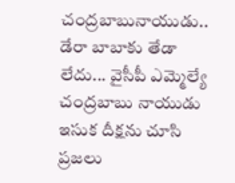చంద్రబాబునాయుడు.. డేరా బాబాకు తేడా లేదు... వైసీపీ ఎమ్మెల్యే
చంద్రబాబు నాయుడు ఇసుక దీక్షను చూసి ప్రజలు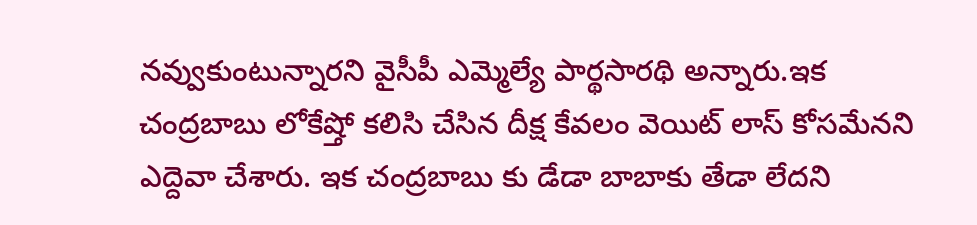నవ్వుకుంటున్నారని వైసీపీ ఎమ్మెల్యే పార్థసారథి అన్నారు.ఇక చంద్రబాబు లోకేష్తో కలిసి చేసిన దీక్ష కేవలం వెయిట్ లాస్ కోసమేనని ఎద్దెవా చేశారు. ఇక చంద్రబాబు కు డేడా బాబాకు తేడా లేదని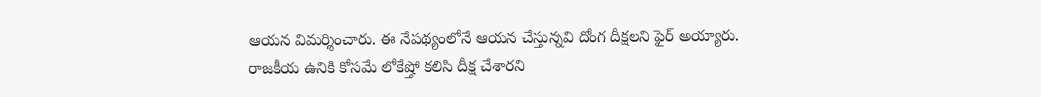ఆయన విమర్శించారు. ఈ నేపథ్యంలోనే ఆయన చేస్తున్నవి దోంగ దీక్షలని ఫైర్ అయ్యారు. రాజకీయ ఉనికి కోసమే లోకేష్తో కలిసి దీక్ష చేశారని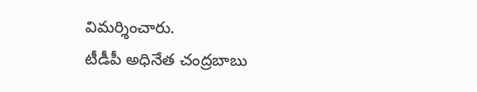విమర్శించారు.
టీడీపీ అధినేత చంద్రబాబు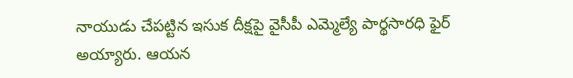నాయుడు చేపట్టిన ఇసుక దీక్షపై వైసీపీ ఎమ్మెల్యే పార్థసారధి ఫైర్ అయ్యారు. ఆయన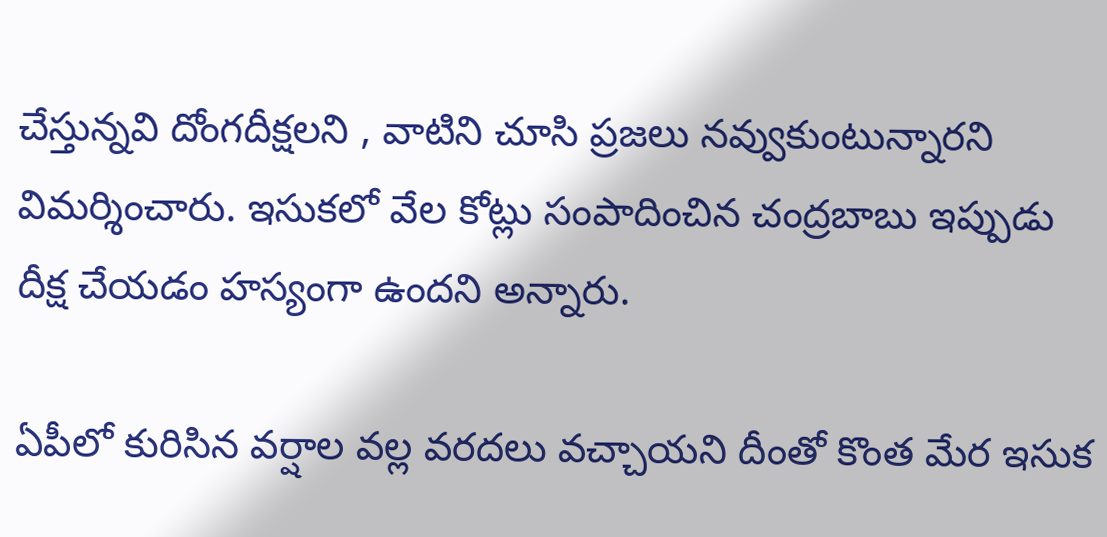చేస్తున్నవి దోంగదీక్షలని , వాటిని చూసి ప్రజలు నవ్వుకుంటున్నారని విమర్శించారు. ఇసుకలో వేల కోట్లు సంపాదించిన చంద్రబాబు ఇప్పుడు దీక్ష చేయడం హస్యంగా ఉందని అన్నారు.

ఏపీలో కురిసిన వర్షాల వల్ల వరదలు వచ్చాయని దీంతో కొంత మేర ఇసుక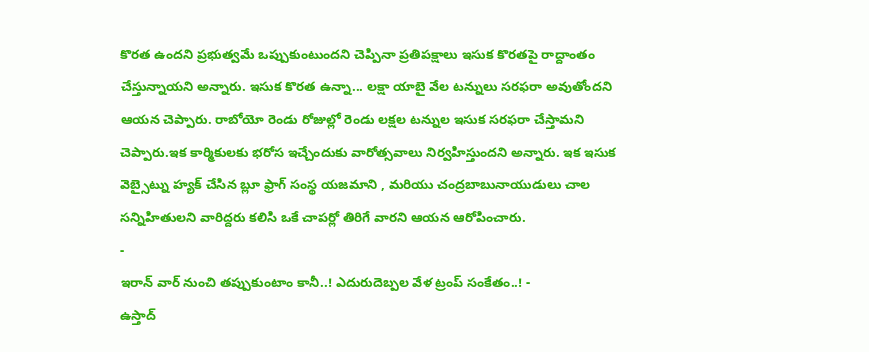కొరత ఉందని ప్రభుత్వమే ఒప్పుకుంటుందని చెప్పినా ప్రతిపక్షాలు ఇసుక కొరతపై రాద్దాంతం చేస్తున్నాయని అన్నారు. ఇసుక కొరత ఉన్నా... లక్షా యాబై వేల టన్నులు సరఫరా అవుతోందని ఆయన చెప్పారు. రాబోయో రెండు రోజుల్లో రెండు లక్షల టన్నుల ఇసుక సరఫరా చేస్తామని చెప్పారు.ఇక కార్మికులకు భరోస ఇచ్చేందుకు వారోత్సవాలు నిర్వహిస్తుందని అన్నారు. ఇక ఇసుక వెబ్సైట్ను హ్యక్ చేసిన బ్లూ ఫ్రాగ్ సంస్థ యజమాని , మరియు చంద్రబాబునాయుడులు చాల సన్నిహితులని వారిద్దరు కలిసి ఒకే చాపర్లో తిరిగే వారని ఆయన ఆరోపించారు.
-
ఇరాన్ వార్ నుంచి తప్పుకుంటాం కానీ..! ఎదురుదెబ్పల వేళ ట్రంప్ సంకేతం..! -
ఉస్తాద్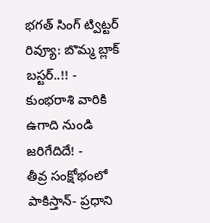భగత్ సింగ్ ట్విట్టర్ రివ్యూ: బొమ్మ బ్లాక్ బస్టర్..!! -
కుంభరాశి వారికి ఉగాది నుండి జరిగేదిదే! -
తీవ్ర సంక్షోభంలో పాకిస్తాన్- ప్రధాని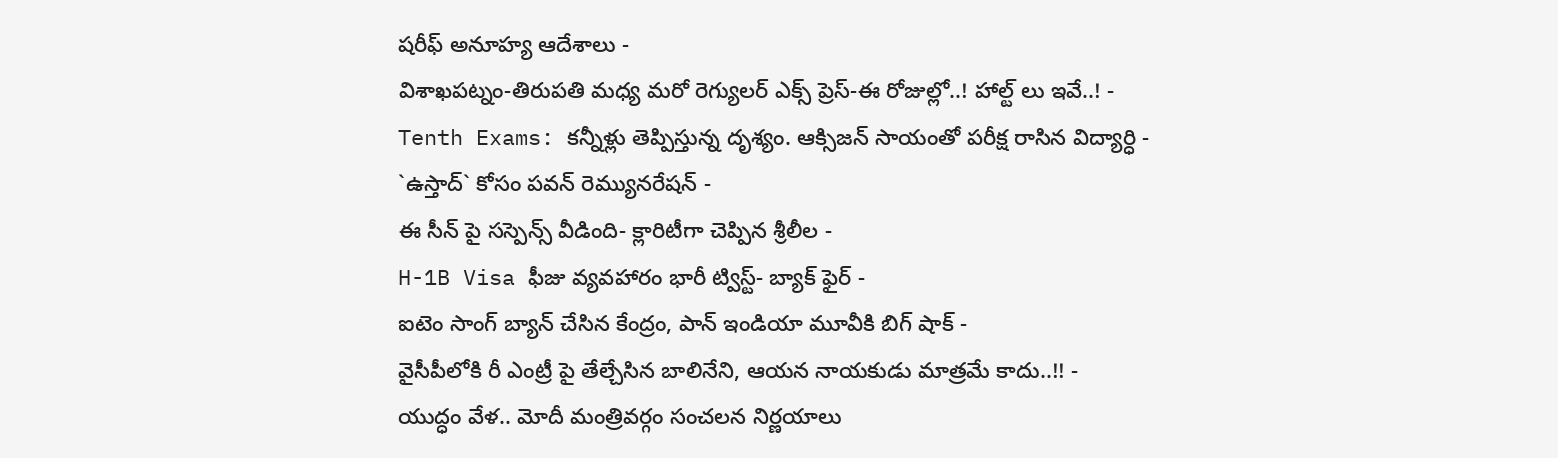షరీఫ్ అనూహ్య ఆదేశాలు -
విశాఖపట్నం-తిరుపతి మధ్య మరో రెగ్యులర్ ఎక్స్ ప్రెస్-ఈ రోజుల్లో..! హాల్ట్ లు ఇవే..! -
Tenth Exams: కన్నీళ్లు తెప్పిస్తున్న దృశ్యం. ఆక్సిజన్ సాయంతో పరీక్ష రాసిన విద్యార్ధి -
`ఉస్తాద్` కోసం పవన్ రెమ్యునరేషన్ -
ఈ సీన్ పై సస్పెన్స్ వీడింది- క్లారిటీగా చెప్పిన శ్రీలీల -
H-1B Visa ఫీజు వ్యవహారం భారీ ట్విస్ట్- బ్యాక్ ఫైర్ -
ఐటెం సాంగ్ బ్యాన్ చేసిన కేంద్రం, పాన్ ఇండియా మూవీకి బిగ్ షాక్ -
వైసీపీలోకి రీ ఎంట్రీ పై తేల్చేసిన బాలినేని, ఆయన నాయకుడు మాత్రమే కాదు..!! -
యుద్ధం వేళ.. మోదీ మంత్రివర్గం సంచలన నిర్ణయాలు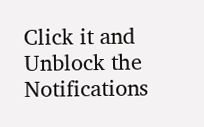Click it and Unblock the Notifications